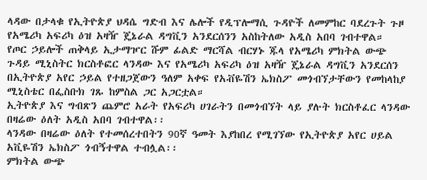ላዳው በታላቁ የኢትዮጵያ ህዳሴ ግድብ እና ሌሎች የዲፕሎማሲ ጉዳዮች ለመምከር ባደረጉት ጉዞ የአሜሪካ አፍሪካ ዕዝ አዛዥ ጄኔራል ዳግቪን አንደርሰንን አስከትለው አዲስ አበባ ገብተዋል።
የጦር ኃይሎች ጠቅላይ ኢታማዦር ሹም ፊልድ ማርሻል ብርሃኑ ጁላ የአሜሪካ ምክትል ውጭ ጉዳይ ሚኒስትር ክርስቶፎር ላንዳው እና የአሜሪካ አፍሪካ ዕዝ አዛዥ ጄኔራል ዳግቪን አንደርሰን በኢትዮጵያ አየር ኃይል የተዘጋጀውን ዓለም አቀፍ የአቭዬሽን ኤክስፖ መጎብኘታቸውን የመከላከያ ሚኒስቴር በፌስቡክ ገጹ ከምስል ጋር አጋርቷል።
ኢትዮጵያ እና ግብጽን ጨምሮ አራት የአፍሪካ ሀገራትን በመጎብኘት ላይ ያሉት ክርስቶፈር ላንዳው በዛሬው ዕለት አዲስ አበባ ገብተዋል፡፡
ላንዳው በዛሬው ዕለት የተመሰረተበትን 90ኛ ዓመት እያከበረ የሚገኘው የኢትዮጵያ አየር ሀይል አቪዬሽን ኤክስፖ ጎብኝተዋል ተብሏል፡፡
ምክትል ውጭ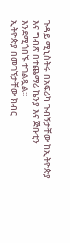ጉዳይ ሚኒስትሩ በአፍሪካ ጉብኝታቸው ከኢትዮጵያ እና ግብጽ በተጨማሪ ኬንያ እና ጅቡቲን እንደሚጎበኙ ተገልጿል፡፡
ኢትዮጵያ በመገኘታቸው ክብር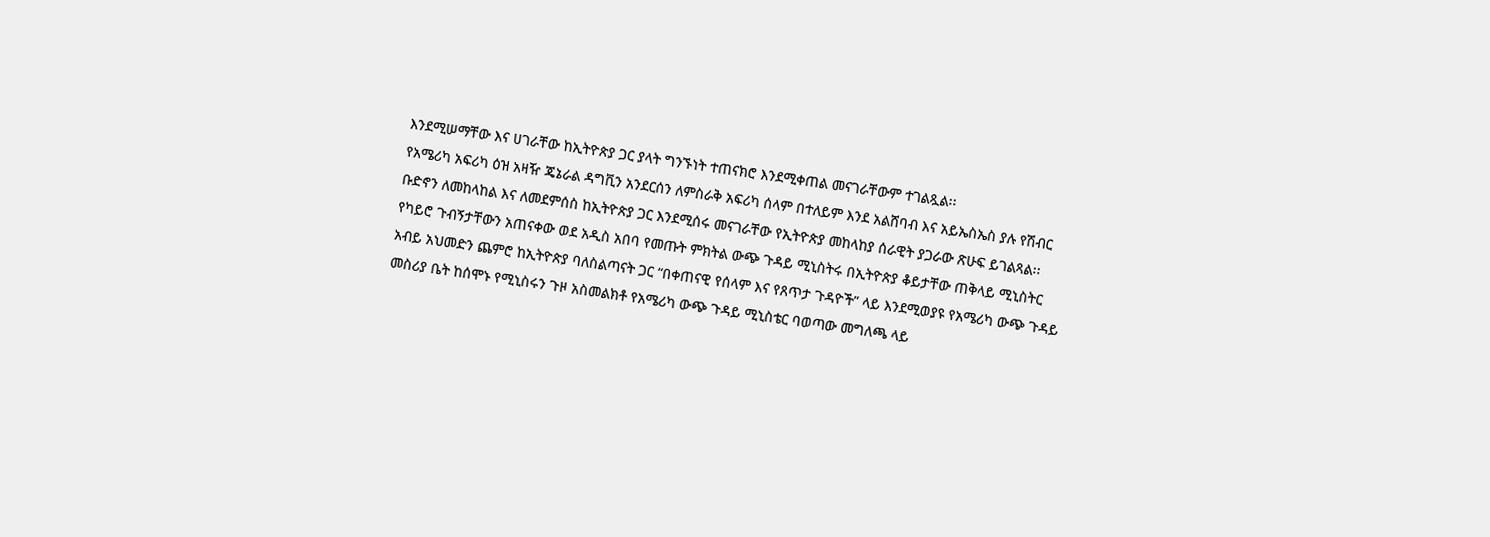እንደሚሠማቸው እና ሀገራቸው ከኢትዮጵያ ጋር ያላት ግንኙነት ተጠናክሮ እንደሚቀጠል መናገራቸውም ተገልጿል፡፡
የአሜሪካ አፍሪካ ዕዝ አዛዥ ጄኔራል ዳግቪን አንደርሰን ለምስራቅ አፍሪካ ሰላም በተለይም እንደ አልሸባብ እና አይኤስኤስ ያሉ የሽብር ቡድኖን ለመከላከል እና ለመደምሰስ ከኢትዮጵያ ጋር እንደሚሰሩ መናገራቸው የኢትዮጵያ መከላከያ ሰራዊት ያጋራው ጽሁፍ ይገልጻል፡፡
የካይሮ ጉብኝታቸውን አጠናቀው ወደ አዲስ አበባ የመጡት ምክትል ውጭ ጉዳይ ሚኒስትሩ በኢትዮጵያ ቆይታቸው ጠቅላይ ሚኒስትር አብይ አህመድን ጨምሮ ከኢትዮጵያ ባለስልጣናት ጋር “በቀጠናዊ የሰላም እና የጸጥታ ጉዳዮች” ላይ እንደሚወያዩ የአሜሪካ ውጭ ጉዳይ መስሪያ ቤት ከሰሞኑ የሚኒስሩን ጉዞ አስመልክቶ የአሜሪካ ውጭ ጉዳይ ሚኒስቴር ባወጣው መግለጫ ላይ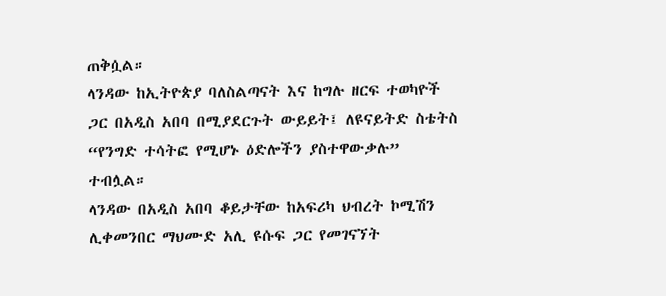ጠቅሷል።
ላንዳው ከኢትዮጵያ ባለስልጣናት እና ከግሉ ዘርፍ ተወካዮች ጋር በአዲስ አበባ በሚያደርጉት ውይይት፤ ለዩናይትድ ስቴትስ “የንግድ ተሳትፎ የሚሆኑ ዕድሎችን ያስተዋውቃሉ” ተብሏል።
ላንዳው በአዲስ አበባ ቆይታቸው ከአፍሪካ ህብረት ኮሚሽን ሊቀመንበር ማህሙድ አሊ ዩሱፍ ጋር የመገናኘት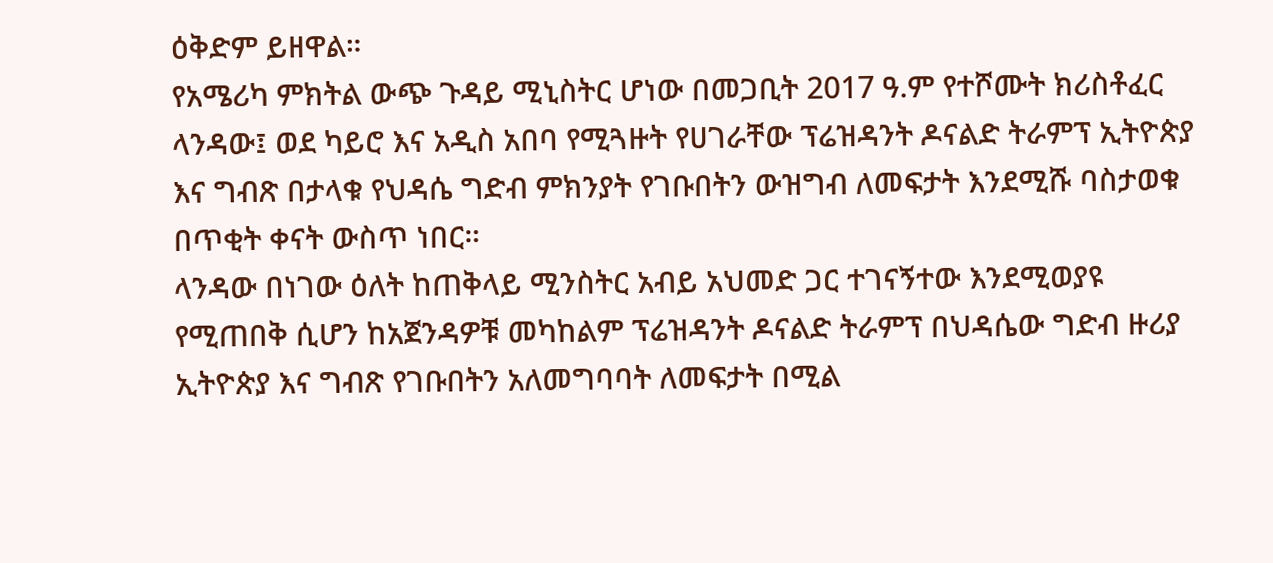ዕቅድም ይዘዋል።
የአሜሪካ ምክትል ውጭ ጉዳይ ሚኒስትር ሆነው በመጋቢት 2017 ዓ.ም የተሾሙት ክሪስቶፈር ላንዳው፤ ወደ ካይሮ እና አዲስ አበባ የሚጓዙት የሀገራቸው ፕሬዝዳንት ዶናልድ ትራምፕ ኢትዮጵያ እና ግብጽ በታላቁ የህዳሴ ግድብ ምክንያት የገቡበትን ውዝግብ ለመፍታት እንደሚሹ ባስታወቁ በጥቂት ቀናት ውስጥ ነበር።
ላንዳው በነገው ዕለት ከጠቅላይ ሚንስትር አብይ አህመድ ጋር ተገናኝተው እንደሚወያዩ የሚጠበቅ ሲሆን ከአጀንዳዎቹ መካከልም ፕሬዝዳንት ዶናልድ ትራምፕ በህዳሴው ግድብ ዙሪያ ኢትዮጵያ እና ግብጽ የገቡበትን አለመግባባት ለመፍታት በሚል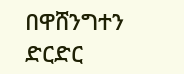በዋሸንግተን ድርድር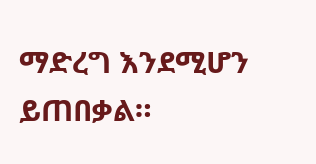ማድረግ እንደሚሆን ይጠበቃል።